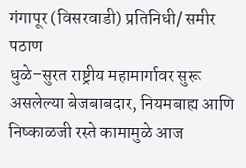गंगापूर (विसरवाडी) प्रतिनिधी/ समीर पठाण
धुळे–सुरत राष्ट्रीय महामार्गावर सुरू असलेल्या बेजबाबदार, नियमबाह्य आणि निष्काळजी रस्ते कामामुळे आज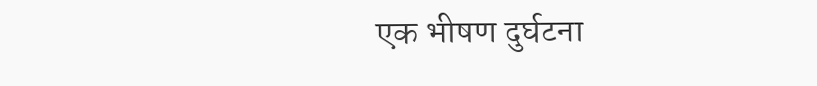एक भीषण दुर्घटना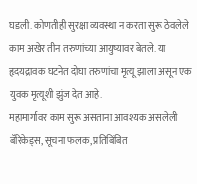घडली. कोणतीही सुरक्षा व्यवस्था न करता सुरू ठेवलेले काम अखेर तीन तरुणांच्या आयुष्यावर बेतले. या हृदयद्रावक घटनेत दोघा तरुणांचा मृत्यू झाला असून एक युवक मृत्यूशी झुंज देत आहे.
महामार्गावर काम सुरू असताना आवश्यक असलेली बॅरिकेड्स, सूचना फलक, प्रतिबिंबित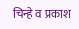चिन्हे व प्रकाश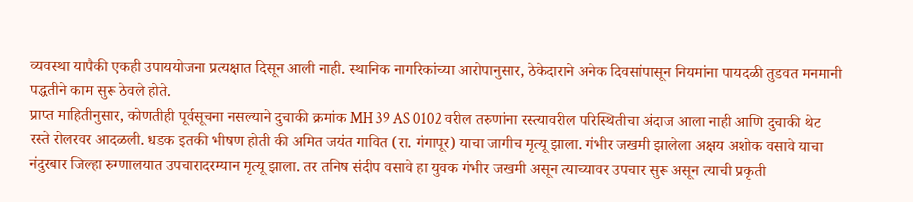व्यवस्था यापैकी एकही उपाययोजना प्रत्यक्षात दिसून आली नाही. स्थानिक नागरिकांच्या आरोपानुसार, ठेकेदाराने अनेक दिवसांपासून नियमांना पायदळी तुडवत मनमानी पद्धतीने काम सुरू ठेवले होते.
प्राप्त माहितीनुसार, कोणतीही पूर्वसूचना नसल्याने दुचाकी क्रमांक MH 39 AS 0102 वरील तरुणांना रस्त्यावरील परिस्थितीचा अंदाज आला नाही आणि दुचाकी थेट रस्ते रोलरवर आदळली. धडक इतकी भीषण होती की अमित जयंत गावित (रा. गंगापूर) याचा जागीच मृत्यू झाला. गंभीर जखमी झालेला अक्षय अशोक वसावे याचा नंदुरबार जिल्हा रुग्णालयात उपचारादरम्यान मृत्यू झाला. तर तनिष संदीप वसावे हा युवक गंभीर जखमी असून त्याच्यावर उपचार सुरू असून त्याची प्रकृती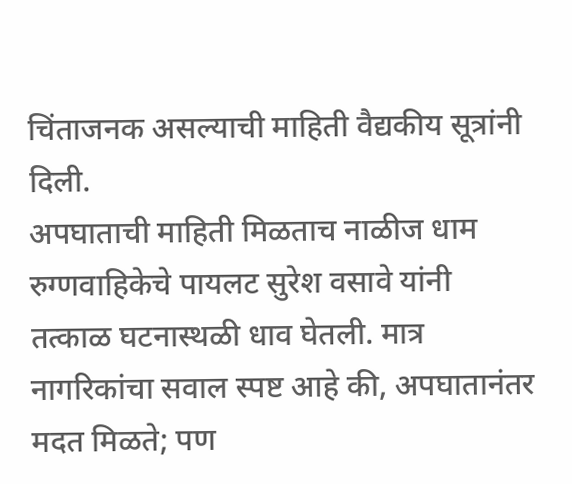चिंताजनक असल्याची माहिती वैद्यकीय सूत्रांनी दिली.
अपघाताची माहिती मिळताच नाळीज धाम रुग्णवाहिकेचे पायलट सुरेश वसावे यांनी तत्काळ घटनास्थळी धाव घेतली. मात्र नागरिकांचा सवाल स्पष्ट आहे की, अपघातानंतर मदत मिळते; पण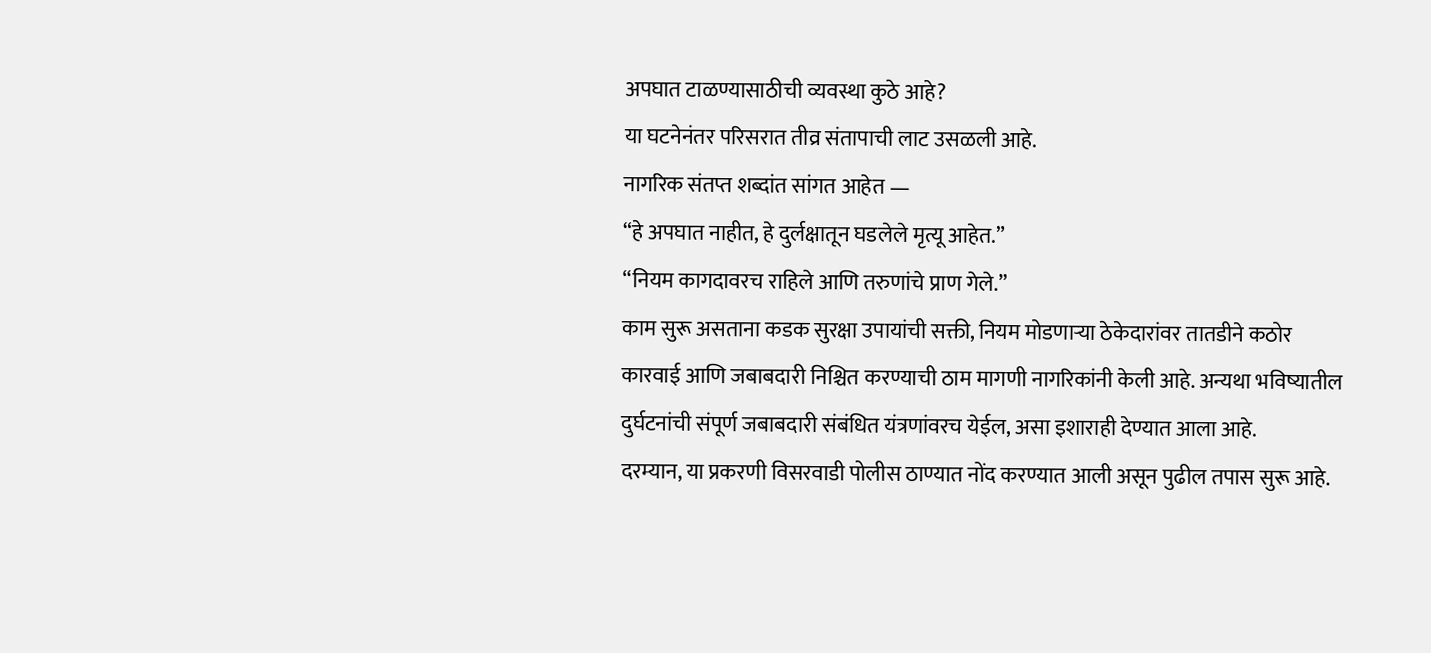अपघात टाळण्यासाठीची व्यवस्था कुठे आहे?
या घटनेनंतर परिसरात तीव्र संतापाची लाट उसळली आहे.
नागरिक संतप्त शब्दांत सांगत आहेत —
“हे अपघात नाहीत, हे दुर्लक्षातून घडलेले मृत्यू आहेत.”
“नियम कागदावरच राहिले आणि तरुणांचे प्राण गेले.”
काम सुरू असताना कडक सुरक्षा उपायांची सक्ती, नियम मोडणाऱ्या ठेकेदारांवर तातडीने कठोर कारवाई आणि जबाबदारी निश्चित करण्याची ठाम मागणी नागरिकांनी केली आहे. अन्यथा भविष्यातील दुर्घटनांची संपूर्ण जबाबदारी संबंधित यंत्रणांवरच येईल, असा इशाराही देण्यात आला आहे.
दरम्यान, या प्रकरणी विसरवाडी पोलीस ठाण्यात नोंद करण्यात आली असून पुढील तपास सुरू आहे.